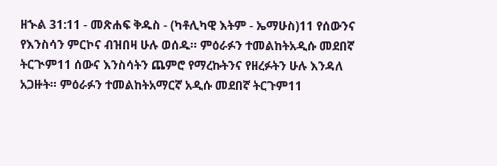ዘኍል 31:11 - መጽሐፍ ቅዱስ - (ካቶሊካዊ እትም - ኤማሁስ)11 የሰውንና የእንስሳን ምርኮና ብዝበዛ ሁሉ ወሰዱ። ምዕራፉን ተመልከትአዲሱ መደበኛ ትርጒም11 ሰውና እንስሳትን ጨምሮ የማረኩትንና የዘረፉትን ሁሉ እንዳለ አጋዙት። ምዕራፉን ተመልከትአማርኛ አዲሱ መደበኛ ትርጉም11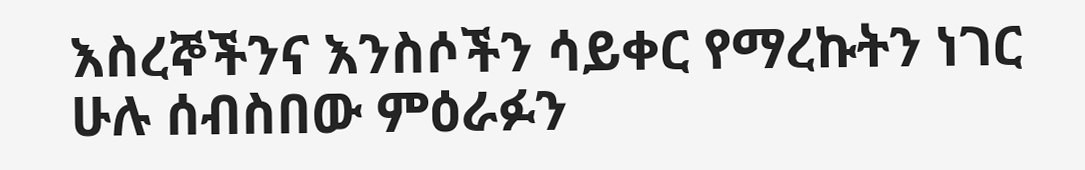እስረኞችንና እንስሶችን ሳይቀር የማረኩትን ነገር ሁሉ ሰብስበው ምዕራፉን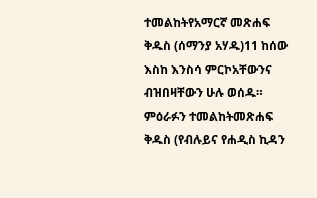ተመልከትየአማርኛ መጽሐፍ ቅዱስ (ሰማንያ አሃዱ)11 ከሰው እስከ እንስሳ ምርኮአቸውንና ብዝበዛቸውን ሁሉ ወሰዱ። ምዕራፉን ተመልከትመጽሐፍ ቅዱስ (የብሉይና የሐዲስ ኪዳን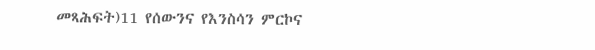መጻሕፍት)11 የሰውንና የእንስሳን ምርኮና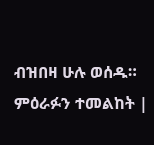ብዝበዛ ሁሉ ወሰዱ። ምዕራፉን ተመልከት |